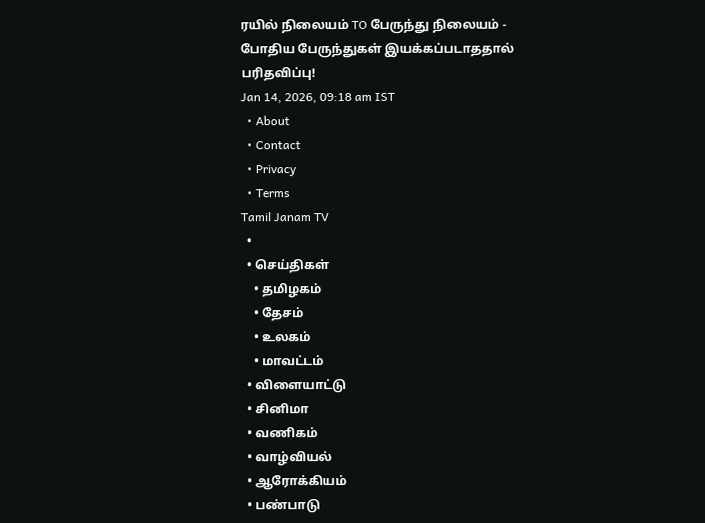ரயில் நிலையம் TO பேருந்து நிலையம் - போதிய பேருந்துகள் இயக்கப்படாததால் பரிதவிப்பு!
Jan 14, 2026, 09:18 am IST
  • About
  • Contact
  • Privacy
  • Terms
Tamil Janam TV
  •
  • செய்திகள்
    • தமிழகம்
    • தேசம்
    • உலகம்
    • மாவட்டம்
  • விளையாட்டு
  • சினிமா
  • வணிகம்
  • வாழ்வியல்
  • ஆரோக்கியம்
  • பண்பாடு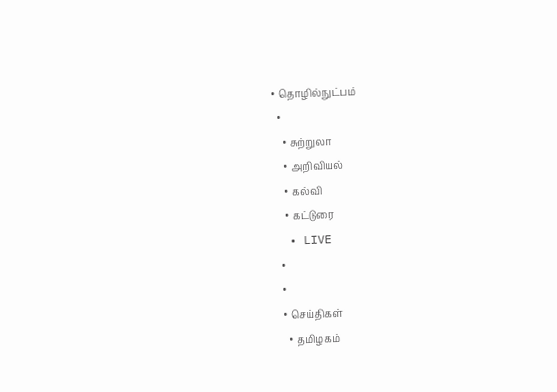• தொழில்நுட்பம்
  •
    • சுற்றுலா
    • அறிவியல்
    • கல்வி
    • கட்டுரை
  • LIVE
  •
  •
  • செய்திகள்
    • தமிழகம்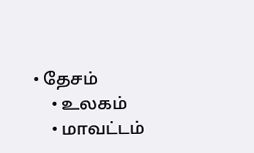• தேசம்
    • உலகம்
    • மாவட்டம்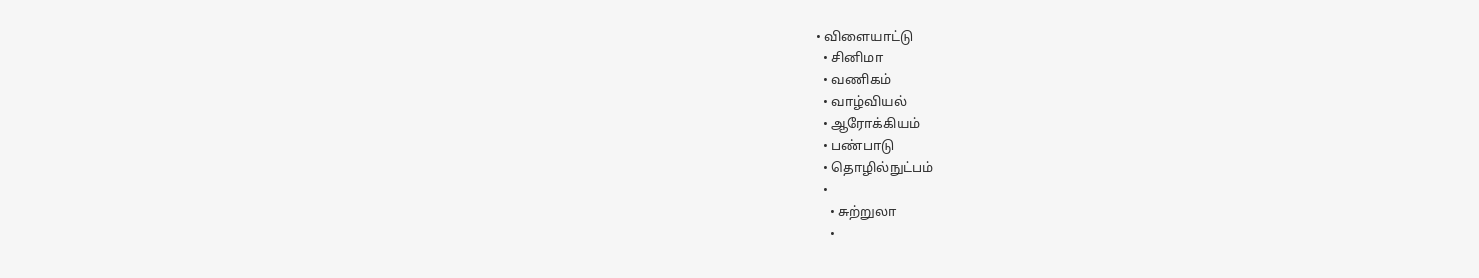• விளையாட்டு
  • சினிமா
  • வணிகம்
  • வாழ்வியல்
  • ஆரோக்கியம்
  • பண்பாடு
  • தொழில்நுட்பம்
  •
    • சுற்றுலா
    •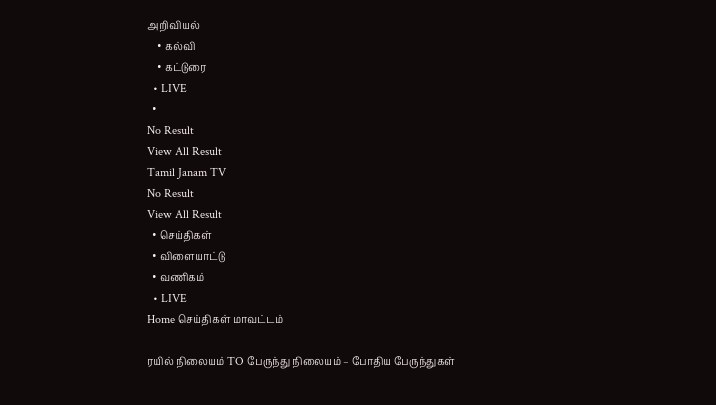அறிவியல்
    • கல்வி
    • கட்டுரை
  • LIVE
  •
No Result
View All Result
Tamil Janam TV
No Result
View All Result
  • செய்திகள்
  • விளையாட்டு
  • வணிகம்
  • LIVE
Home செய்திகள் மாவட்டம்

ரயில் நிலையம் TO பேருந்து நிலையம் – போதிய பேருந்துகள்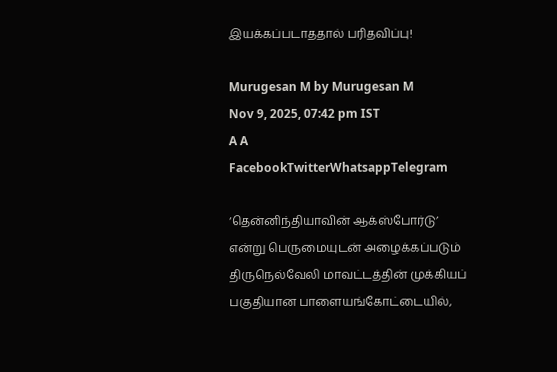இயக்கப்படாததால் பரிதவிப்பு!

Murugesan M by Murugesan M
Nov 9, 2025, 07:42 pm IST
A A
FacebookTwitterWhatsappTelegram

‘தென்னிந்தியாவின் ஆக்ஸ்போர்டு’ என்று பெருமையுடன் அழைக்கப்படும் திருநெல்வேலி மாவட்டத்தின் முக்கியப் பகுதியான பாளையங்கோட்டையில்,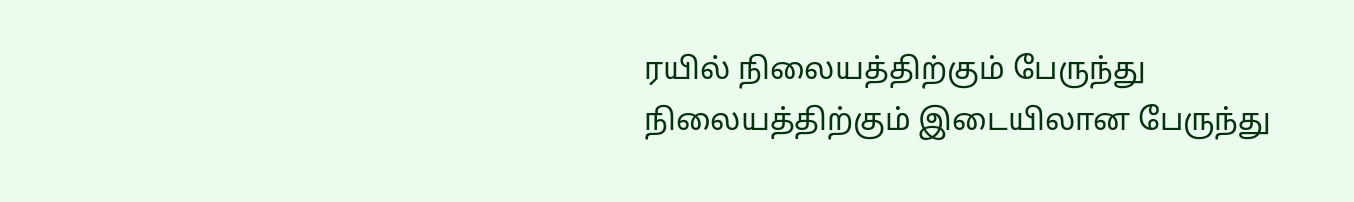ரயில் நிலையத்திற்கும் பேருந்து நிலையத்திற்கும் இடையிலான பேருந்து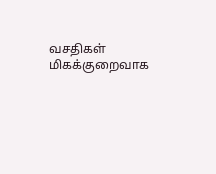வசதிகள் மிகக்குறைவாக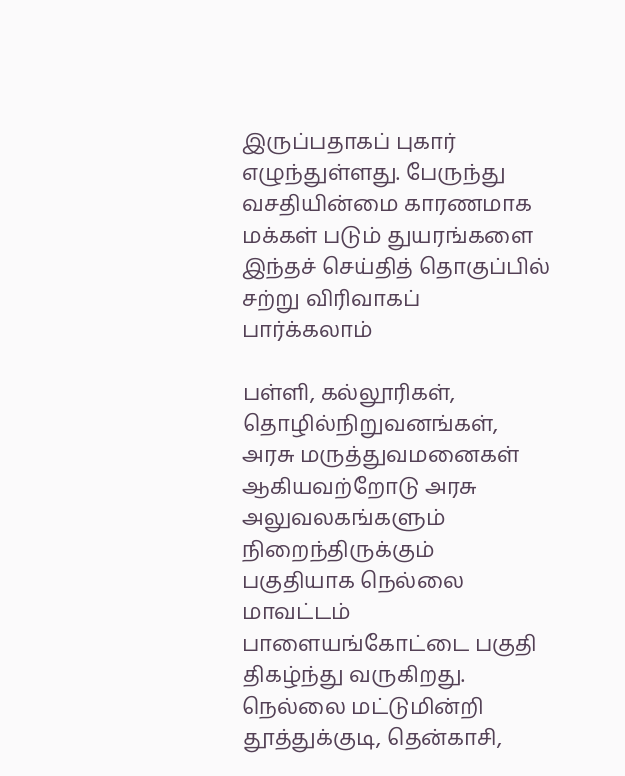இருப்பதாகப் புகார் எழுந்துள்ளது. பேருந்து வசதியின்மை காரணமாக மக்கள் படும் துயரங்களை இந்தச் செய்தித் தொகுப்பில் சற்று விரிவாகப் பார்க்கலாம்

பள்ளி, கல்லூரிகள், தொழில்நிறுவனங்கள், அரசு மருத்துவமனைகள் ஆகியவற்றோடு அரசு அலுவலகங்களும் நிறைந்திருக்கும் பகுதியாக நெல்லை மாவட்டம் பாளையங்கோட்டை பகுதி திகழ்ந்து வருகிறது. நெல்லை மட்டுமின்றி தூத்துக்குடி, தென்காசி,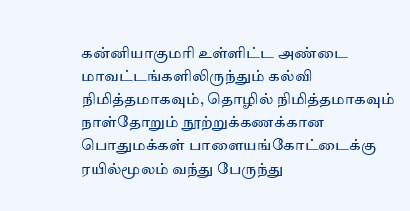கன்னியாகுமரி உள்ளிட்ட அண்டை மாவட்டங்களிலிருந்தும் கல்வி நிமித்தமாகவும், தொழில் நிமித்தமாகவும் நாள்தோறும் நூற்றுக்கணக்கான பொதுமக்கள் பாளையங்கோட்டைக்கு ரயில்மூலம் வந்து பேருந்து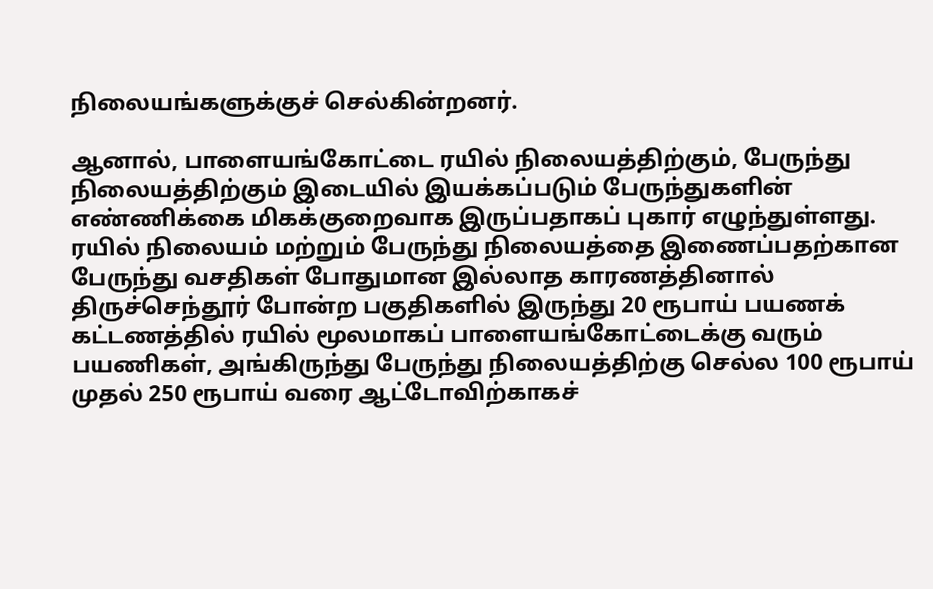நிலையங்களுக்குச் செல்கின்றனர்.

ஆனால், பாளையங்கோட்டை ரயில் நிலையத்திற்கும், பேருந்து நிலையத்திற்கும் இடையில் இயக்கப்படும் பேருந்துகளின் எண்ணிக்கை மிகக்குறைவாக இருப்பதாகப் புகார் எழுந்துள்ளது. ரயில் நிலையம் மற்றும் பேருந்து நிலையத்தை இணைப்பதற்கான பேருந்து வசதிகள் போதுமான இல்லாத காரணத்தினால் திருச்செந்தூர் போன்ற பகுதிகளில் இருந்து 20 ரூபாய் பயணக் கட்டணத்தில் ரயில் மூலமாகப் பாளையங்கோட்டைக்கு வரும் பயணிகள், அங்கிருந்து பேருந்து நிலையத்திற்கு செல்ல 100 ரூபாய் முதல் 250 ரூபாய் வரை ஆட்டோவிற்காகச்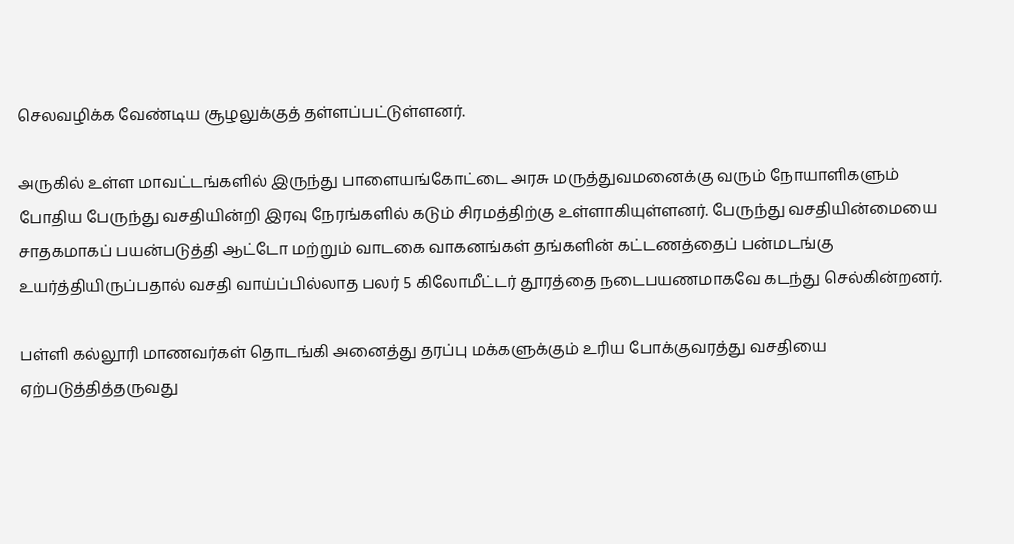செலவழிக்க வேண்டிய சூழலுக்குத் தள்ளப்பட்டுள்ளனர்.

அருகில் உள்ள மாவட்டங்களில் இருந்து பாளையங்கோட்டை அரசு மருத்துவமனைக்கு வரும் நோயாளிகளும் போதிய பேருந்து வசதியின்றி இரவு நேரங்களில் கடும் சிரமத்திற்கு உள்ளாகியுள்ளனர். பேருந்து வசதியின்மையை சாதகமாகப் பயன்படுத்தி ஆட்டோ மற்றும் வாடகை வாகனங்கள் தங்களின் கட்டணத்தைப் பன்மடங்கு உயர்த்தியிருப்பதால் வசதி வாய்ப்பில்லாத பலர் 5 கிலோமீட்டர் தூரத்தை நடைபயணமாகவே கடந்து செல்கின்றனர்.

பள்ளி கல்லூரி மாணவர்கள் தொடங்கி அனைத்து தரப்பு மக்களுக்கும் உரிய போக்குவரத்து வசதியை ஏற்படுத்தித்தருவது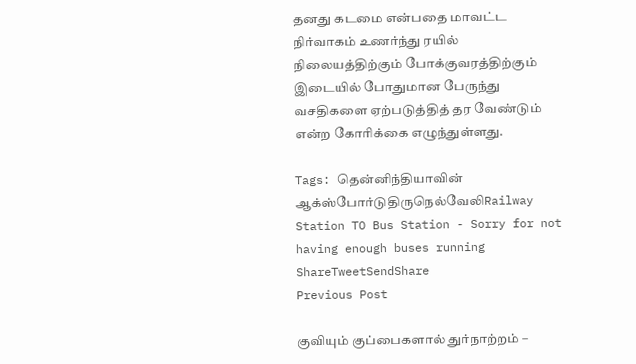தனது கடமை என்பதை மாவட்ட நிர்வாகம் உணர்ந்து ரயில் நிலையத்திற்கும் போக்குவரத்திற்கும் இடையில் போதுமான பேருந்து வசதிகளை ஏற்படுத்தித் தர வேண்டும் என்ற கோரிக்கை எழுந்துள்ளது.

Tags: தென்னிந்தியாவின் ஆக்ஸ்போர்டுதிருநெல்வேலிRailway Station TO Bus Station - Sorry for not having enough buses running
ShareTweetSendShare
Previous Post

குவியும் குப்பைகளால் துர்நாற்றம் –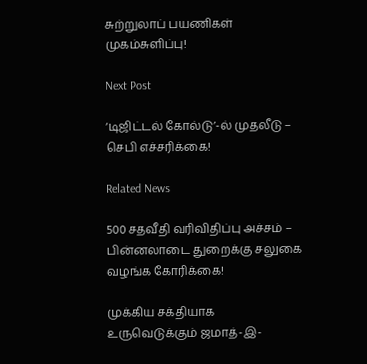சுற்றுலாப் பயணிகள் முகம்சுளிப்பு!

Next Post

‘டிஜிட்டல் கோல்டு’-ல் முதலீடு – செபி எச்சரிக்கை!

Related News

500 சதவீதி வரிவிதிப்பு அச்சம் – பின்னலாடை துறைக்கு சலுகை வழங்க கோரிக்கை!

முக்கிய சக்தியாக உருவெடுக்கும் ஜமாத்-இ-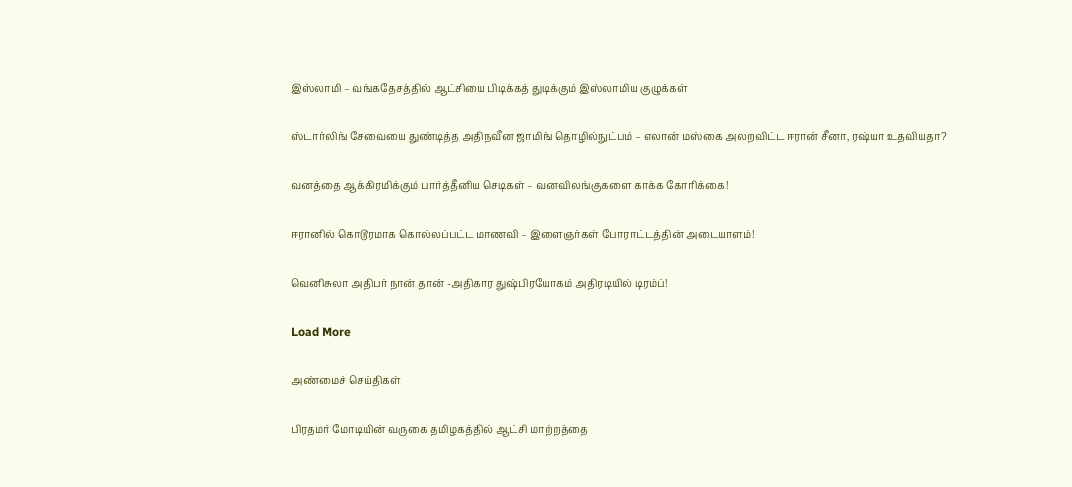இஸ்லாமி – வங்கதேசத்தில் ஆட்சியை பிடிக்கத் துடிக்கும் இஸ்லாமிய குழுக்கள்

ஸ்டார்லிங் சேவையை துண்டித்த அதிநவீன ஜாமிங் தொழில்நுட்பம் – எலான் மஸ்கை அலறவிட்ட ஈரான் சீனா, ரஷ்யா உதவியதா?

வனத்தை ஆக்கிரமிக்கும் பார்த்தீனிய செடிகள் – வனவிலங்குகளை காக்க கோரிக்கை!

ஈரானில் கொடூரமாக கொல்லப்பட்ட மாணவி – இளைஞர்கள் போராட்டத்தின் அடையாளம்!

வெனிசுலா அதிபர் நான் தான் -அதிகார துஷ்பிரயோகம் அதிரடியில் டிரம்ப்!

Load More

அண்மைச் செய்திகள்

பிரதமர் மோடியின் வருகை தமிழகத்தில் ஆட்சி மாற்றத்தை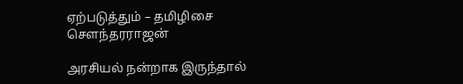ஏற்படுத்தும் – தமிழிசை சௌந்தரராஜன்

அரசியல் நன்றாக இருந்தால்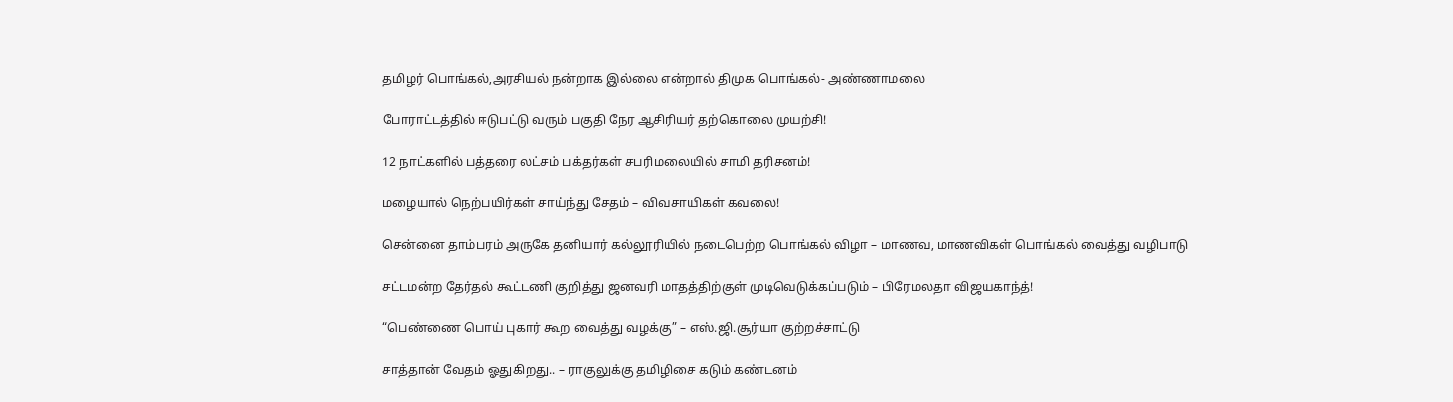தமிழர் பொங்கல்,அரசியல் நன்றாக இல்லை என்றால் திமுக பொங்கல்- அண்ணாமலை

போராட்டத்தில் ஈடுபட்டு வரும் பகுதி நேர ஆசிரியர் தற்கொலை முயற்சி!

12 நாட்களில் பத்தரை லட்சம் பக்தர்கள் சபரிமலையில் சாமி தரிசனம்!

மழையால் நெற்பயிர்கள் சாய்ந்து சேதம் – விவசாயிகள் கவலை!

சென்னை தாம்பரம் அருகே தனியார் கல்லூரியில் நடைபெற்ற பொங்கல் விழா – மாணவ, மாணவிகள் பொங்கல் வைத்து வழிபாடு

சட்டமன்ற தேர்தல் கூட்டணி குறித்து ஜனவரி மாதத்திற்குள் முடிவெடுக்கப்படும் – பிரேமலதா விஜயகாந்த்!

“பெண்ணை பொய் புகார் கூற வைத்து வழக்கு” – எஸ்.ஜி.சூர்யா குற்றச்சாட்டு

சாத்தான் வேதம் ஓதுகிறது.. – ராகுலுக்கு தமிழிசை கடும் கண்டனம்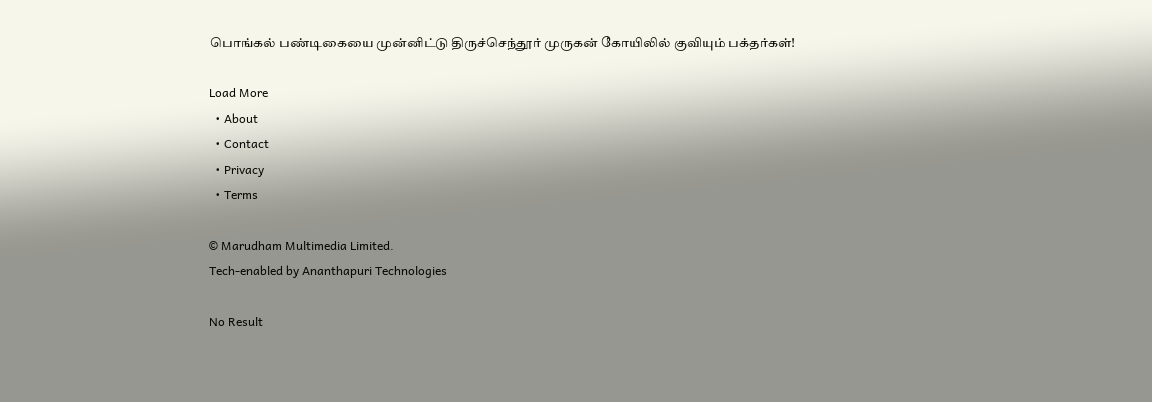பொங்கல் பண்டிகையை முன்னிட்டு திருச்செந்தூர் முருகன் கோயிலில் குவியும் பக்தர்கள்!

Load More
  • About
  • Contact
  • Privacy
  • Terms

© Marudham Multimedia Limited.
Tech-enabled by Ananthapuri Technologies

No Result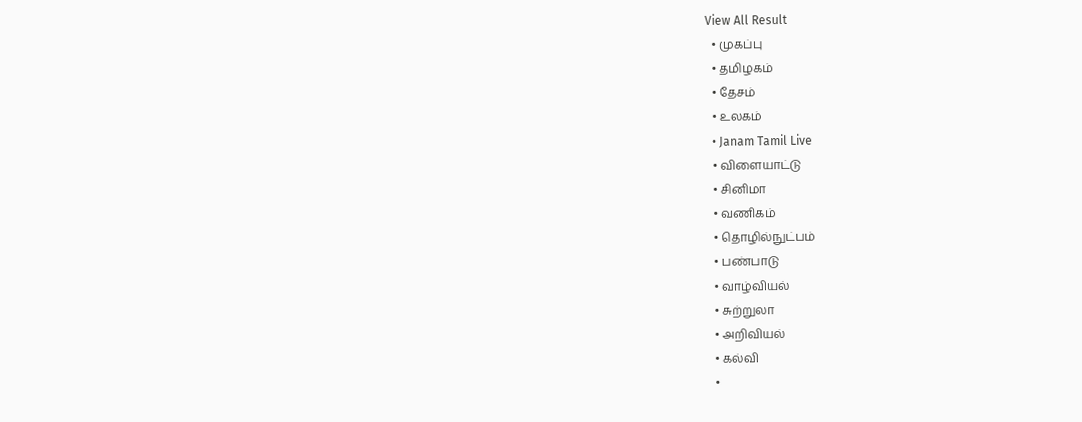View All Result
  • முகப்பு
  • தமிழகம்
  • தேசம்
  • உலகம்
  • Janam Tamil Live
  • விளையாட்டு
  • சினிமா
  • வணிகம்
  • தொழில்நுட்பம்
  • பண்பாடு
  • வாழ்வியல்
  • சுற்றுலா
  • அறிவியல்
  • கல்வி
  •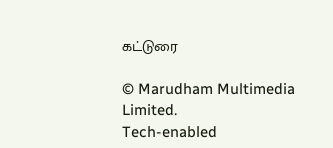கட்டுரை

© Marudham Multimedia Limited.
Tech-enabled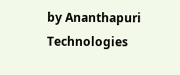by Ananthapuri Technologies